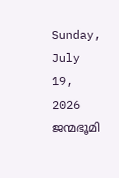Sunday, July 19, 2026
ജന്മഭൂമി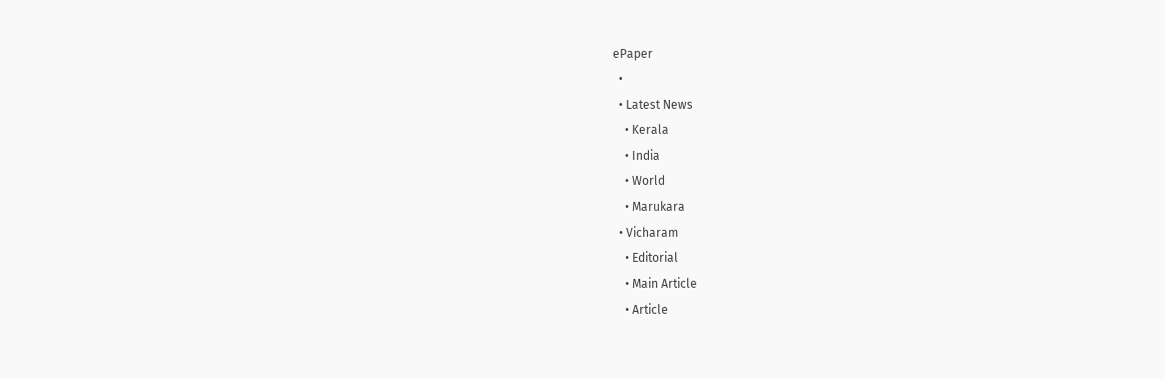ePaper
  •
  • Latest News
    • Kerala
    • India
    • World
    • Marukara
  • Vicharam
    • Editorial
    • Main Article
    • Article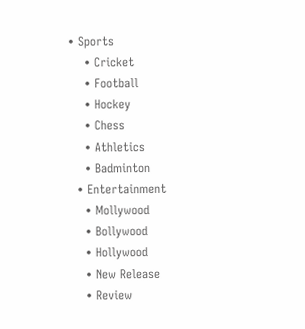• Sports
    • Cricket
    • Football
    • Hockey
    • Chess
    • Athletics
    • Badminton
  • Entertainment
    • Mollywood
    • Bollywood
    • Hollywood
    • New Release
    • Review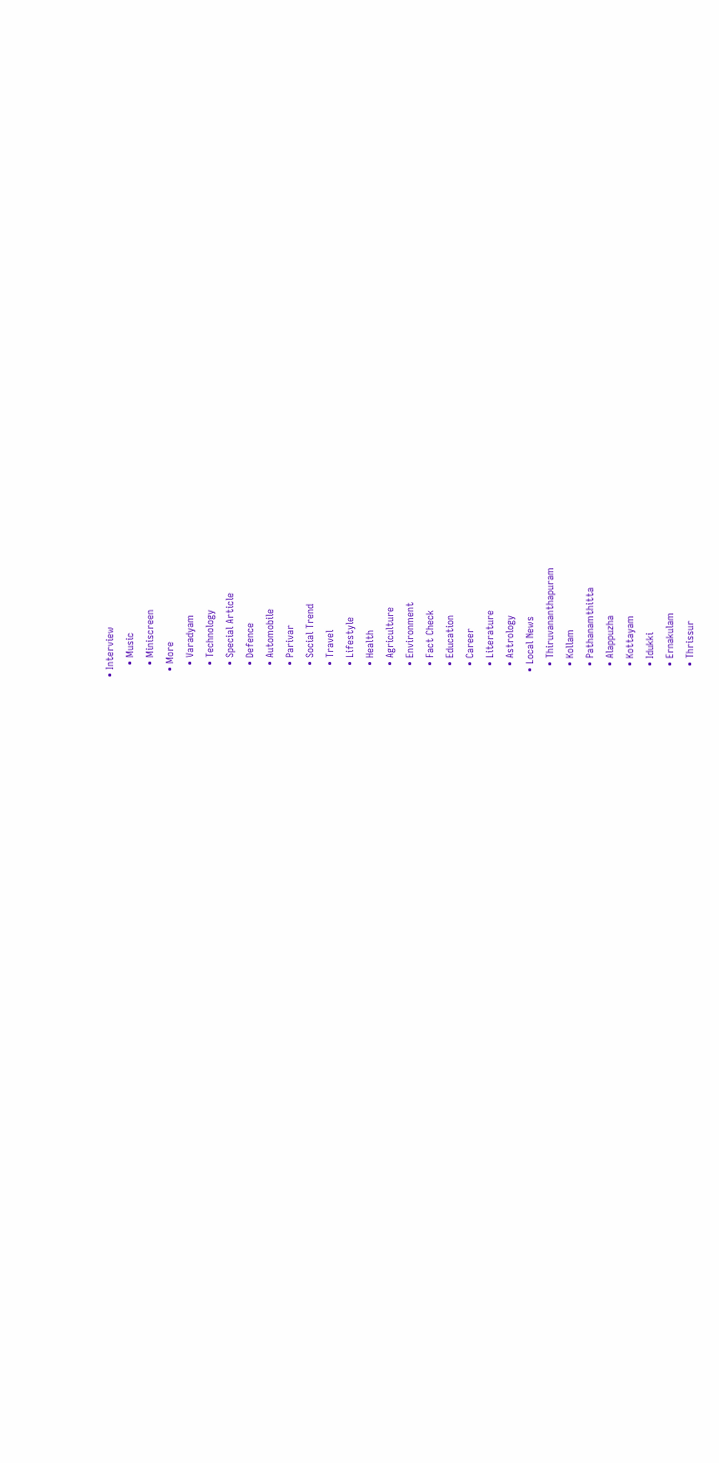• Interview
    • Music
    • Miniscreen
  • More
    • Varadyam
    • Technology
    • Special Article
    • Defence
    • Automobile
    • Parivar
    • Social Trend
    • Travel
    • Lifestyle
    • Health
    • Agriculture
    • Environment
    • Fact Check
    • Education
    • Career
    • Literature
    • Astrology
  • Local News
    • Thiruvananthapuram
    • Kollam
    • Pathanamthitta
    • Alappuzha
    • Kottayam
    • Idukki
    • Ernakulam
    • Thrissur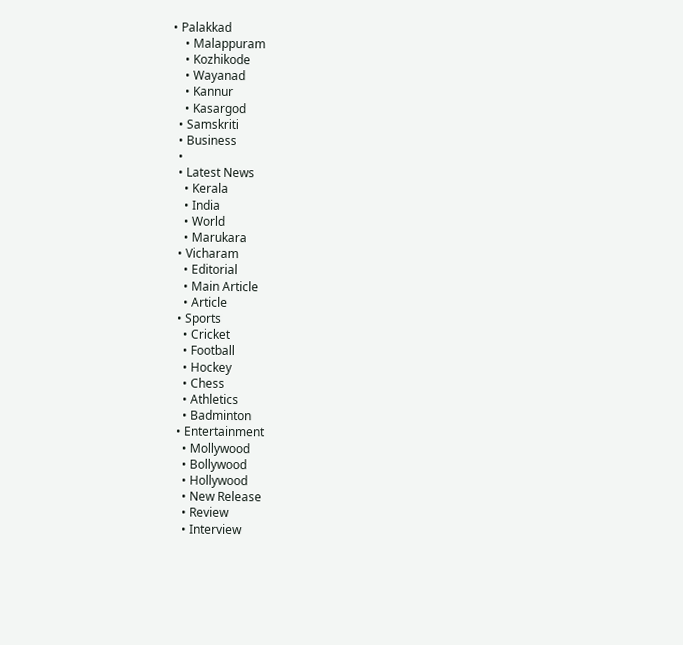• Palakkad
    • Malappuram
    • Kozhikode
    • Wayanad
    • Kannur
    • Kasargod
  • Samskriti
  • Business
  •
  • Latest News
    • Kerala
    • India
    • World
    • Marukara
  • Vicharam
    • Editorial
    • Main Article
    • Article
  • Sports
    • Cricket
    • Football
    • Hockey
    • Chess
    • Athletics
    • Badminton
  • Entertainment
    • Mollywood
    • Bollywood
    • Hollywood
    • New Release
    • Review
    • Interview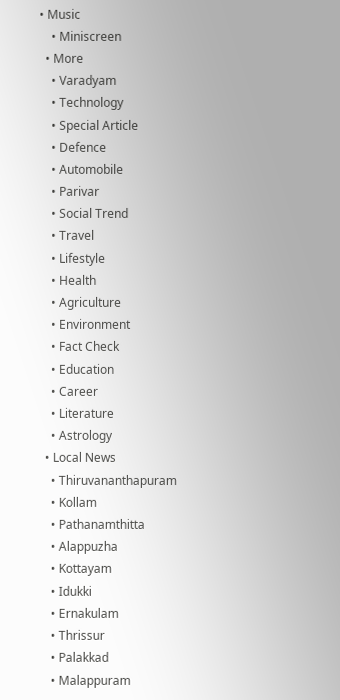• Music
    • Miniscreen
  • More
    • Varadyam
    • Technology
    • Special Article
    • Defence
    • Automobile
    • Parivar
    • Social Trend
    • Travel
    • Lifestyle
    • Health
    • Agriculture
    • Environment
    • Fact Check
    • Education
    • Career
    • Literature
    • Astrology
  • Local News
    • Thiruvananthapuram
    • Kollam
    • Pathanamthitta
    • Alappuzha
    • Kottayam
    • Idukki
    • Ernakulam
    • Thrissur
    • Palakkad
    • Malappuram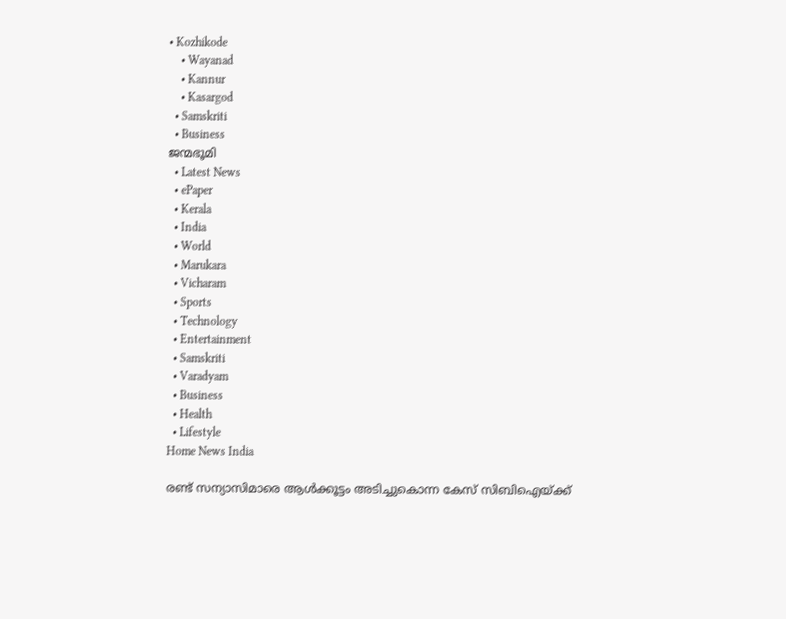• Kozhikode
    • Wayanad
    • Kannur
    • Kasargod
  • Samskriti
  • Business
ജന്മഭൂമി
  • Latest News
  • ePaper
  • Kerala
  • India
  • World
  • Marukara
  • Vicharam
  • Sports
  • Technology
  • Entertainment
  • Samskriti
  • Varadyam
  • Business
  • Health
  • Lifestyle
Home News India

രണ്ട് സന്യാസിമാരെ ആള്‍ക്കൂട്ടം അടിച്ചുകൊന്ന കേസ് സിബിഐയ്‌ക്ക്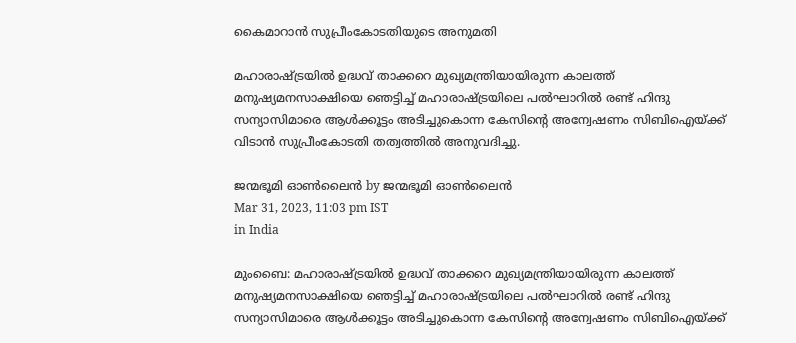കൈമാറാന്‍ സുപ്രീംകോടതിയുടെ അനുമതി

മഹാരാഷ്‌ട്രയില്‍ ഉദ്ധവ് താക്കറെ മുഖ്യമന്ത്രിയായിരുന്ന കാലത്ത് മനുഷ്യമനസാക്ഷിയെ ഞെട്ടിച്ച് മഹാരാഷ്‌ട്രയിലെ പല്‍ഘാറില്‍ രണ്ട് ഹിന്ദു സന്യാസിമാരെ ആള്‍ക്കൂട്ടം അടിച്ചുകൊന്ന കേസിന്റെ അന്വേഷണം സിബിഐയ്‌ക്ക് വിടാന്‍ സുപ്രീംകോടതി തത്വത്തില്‍ അനുവദിച്ചു.

ജന്മഭൂമി ഓണ്‍ലൈന്‍ by ജന്മഭൂമി ഓണ്‍ലൈന്‍
Mar 31, 2023, 11:03 pm IST
in India

മുംബൈ: മഹാരാഷ്‌ട്രയില്‍ ഉദ്ധവ് താക്കറെ മുഖ്യമന്ത്രിയായിരുന്ന കാലത്ത് മനുഷ്യമനസാക്ഷിയെ ഞെട്ടിച്ച് മഹാരാഷ്‌ട്രയിലെ പല്‍ഘാറില്‍ രണ്ട് ഹിന്ദു സന്യാസിമാരെ ആള്‍ക്കൂട്ടം അടിച്ചുകൊന്ന കേസിന്റെ അന്വേഷണം സിബിഐയ്‌ക്ക്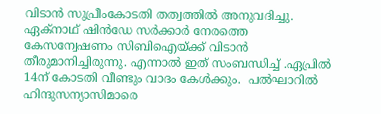വിടാന്‍ സുപ്രീംകോടതി തത്വത്തില്‍ അനുവദിച്ചു.  ഏക്നാഥ് ഷിന്‍ഡേ സര്‍ക്കാര്‍ നേരത്തെ കേസന്വേഷണം സിബിഐയ്‌ക്ക് വിടാന്‍ തീരുമാനിച്ചിരുന്നു. എന്നാല്‍ ഇത് സംബന്ധിച്ച് .ഏപ്രില്‍ 14ന് കോടതി വീണ്ടും വാദം കേള്‍ക്കും.  പല്‍ഘാറില്‍ ഹിന്ദുസന്യാസിമാരെ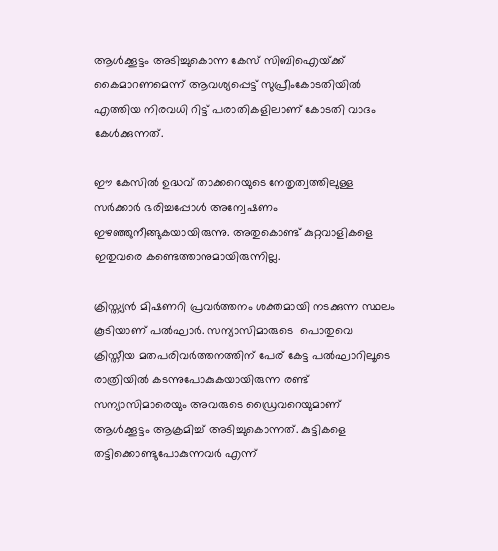ആള്‍ക്കൂട്ടം അടിച്ചുകൊന്ന കേസ് സിബിഐയ്‌ക്ക് കൈമാറണമെന്ന് ആവശ്യപ്പെട്ട് സുപ്രീംകോടതിയില്‍ എത്തിയ നിരവധി റിട്ട് പരാതികളിലാണ് കോടതി വാദം കേള്‍ക്കുന്നത്.

ഈ കേസില്‍ ഉദ്ധവ് താക്കറെയുടെ നേതൃത്വത്തിലുള്ള സര്‍ക്കാര്‍ ഭരിച്ചപ്പോള്‍ അന്വേഷണം ഇഴഞ്ഞുനീങ്ങുകയായിരുന്നു. അതുകൊണ്ട് കുറ്റവാളികളെ ഇതുവരെ കണ്ടെത്താനുമായിരുന്നില്ല.

ക്രിസ്ത്യന്‍ മിഷണറി പ്രവര്‍ത്തനം ശക്തമായി നടക്കുന്ന സ്ഥലം കൂടിയാണ് പല്‍ഘാര്‍. സന്യാസിമാരുടെ  പൊതുവെ ക്രിസ്തീയ മതപരിവര്‍ത്തനത്തിന് പേര് കേട്ട പല്‍ഘാറിലൂടെ രാത്രിയില്‍ കടന്നുപോകുകയായിരുന്ന രണ്ട് സന്യാസിമാരെയും അവരുടെ ഡ്രൈവറെയുമാണ് ആള്‍ക്കൂട്ടം ആക്രമിച്ച് അടിച്ചുകൊന്നത്. കുട്ടികളെ തട്ടിക്കൊണ്ടുപോകുന്നവര്‍ എന്ന്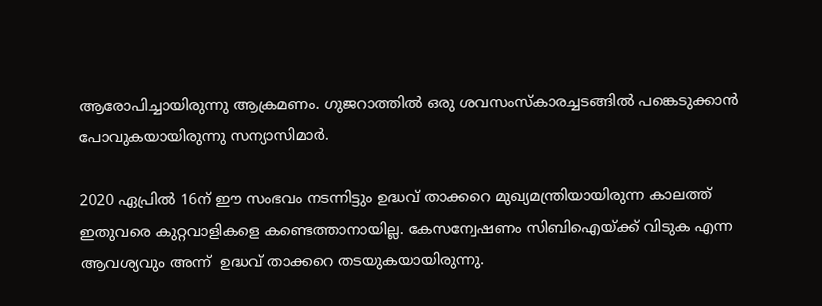ആരോപിച്ചായിരുന്നു ആക്രമണം. ഗുജറാത്തില്‍ ഒരു ശവസംസ്കാരച്ചടങ്ങില്‍ പങ്കെടുക്കാന്‍ പോവുകയായിരുന്നു സന്യാസിമാര്‍.

2020 ഏപ്രില്‍ 16ന് ഈ സംഭവം നടന്നിട്ടും ഉദ്ധവ് താക്കറെ മുഖ്യമന്ത്രിയായിരുന്ന കാലത്ത് ഇതുവരെ കുറ്റവാളികളെ കണ്ടെത്താനായില്ല. കേസന്വേഷണം സിബിഐയ്‌ക്ക് വിടുക എന്ന ആവശ്യവും അന്ന്  ഉദ്ധവ് താക്കറെ തടയുകയായിരുന്നു.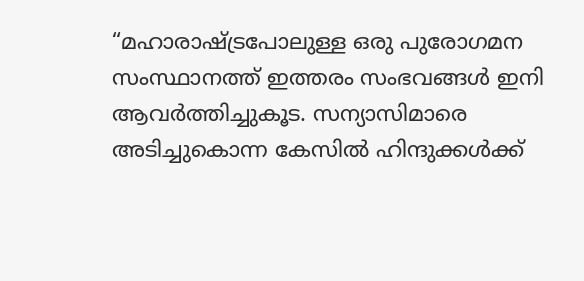“മഹാരാഷ്‌ട്രപോലുള്ള ഒരു പുരോഗമന സംസ്ഥാനത്ത് ഇത്തരം സംഭവങ്ങള്‍ ഇനി ആവര്‍ത്തിച്ചുകൂട. സന്യാസിമാരെ അടിച്ചുകൊന്ന കേസില്‍ ഹിന്ദുക്കള്‍ക്ക്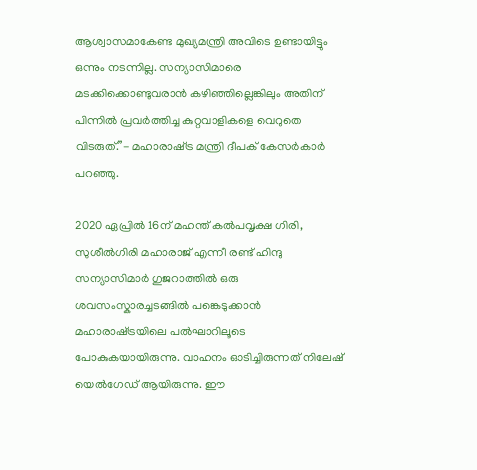ആശ്വാസമാകേണ്ട മുഖ്യമന്ത്രി അവിടെ ഉണ്ടായിട്ടും ഒന്നും നടന്നില്ല. സന്യാസിമാരെ മടക്കിക്കൊണ്ടുവരാന്‍ കഴിഞ്ഞില്ലെങ്കിലും അതിന് പിന്നില്‍ പ്രവര്‍ത്തിച്ച കുറ്റവാളികളെ വെറുതെ വിടരുത്.”- മഹാരാഷ്‌ട്ര മന്ത്രി ദീപക് കേസര്‍കാര്‍ പറ‍ഞ്ഞു.

2020 ഏപ്രില്‍ 16ന് മഹന്ത് കല്‍പവൃക്ഷ ഗിരി, സുശീല്‍ഗിരി മഹാരാജ് എന്നീ രണ്ട് ഹിന്ദു സന്യാസിമാര്‍ ഗുജറാത്തില്‍ ഒരു ശവസംസ്കാരച്ചടങ്ങില്‍ പങ്കെടുക്കാന്‍ മഹാരാഷ്‌ട്രയിലെ പല്‍ഘാറിലൂടെ പോകുകയായിരുന്നു. വാഹനം ഓടിച്ചിരുന്നത് നിലേഷ് യെല്‍ഗേഡ് ആയിരുന്നു. ഈ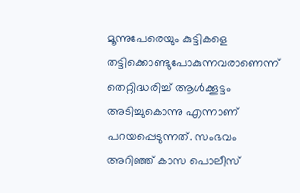മൂന്നുപേരെയും കുട്ടികളെ തട്ടിക്കൊണ്ടുപോകുന്നവരാണെന്ന് തെറ്റിദ്ധരിച്ച് ആള്‍ക്കൂട്ടം അടിച്ചുകൊന്നു എന്നാണ് പറയപ്പെടുന്നത്. സംഭവം അറിഞ്ഞ് കാസ പൊലീസ്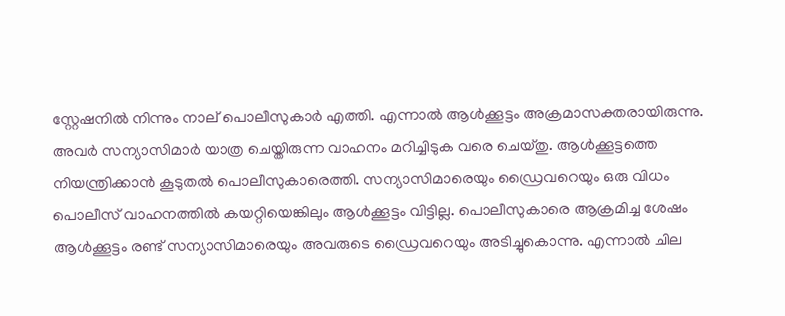സ്റ്റേഷനില്‍ നിന്നും നാല് പൊലീസുകാര്‍ എത്തി. എന്നാല്‍ ആള്‍ക്കൂട്ടം അക്രമാസക്തരായിരുന്നു. അവര്‍ സന്യാസിമാര്‍ യാത്ര ചെയ്തിരുന്ന വാഹനം മറിച്ചിടുക വരെ ചെയ്തു. ആള്‍ക്കൂട്ടത്തെ നിയന്ത്രിക്കാന്‍ കൂടുതല്‍ പൊലീസുകാരെത്തി. സന്യാസിമാരെയും ഡ്രൈവറെയും ഒരു വിധം പൊലീസ് വാഹനത്തില്‍ കയറ്റിയെങ്കിലും ആള്‍ക്കൂട്ടം വിട്ടില്ല. പൊലീസുകാരെ ആക്രമിച്ച ശേഷം ആള്‍ക്കൂട്ടം രണ്ട് സന്യാസിമാരെയും അവരുടെ ഡ്രൈവറെയും അടിച്ചുകൊന്നു. എന്നാല്‍ ചില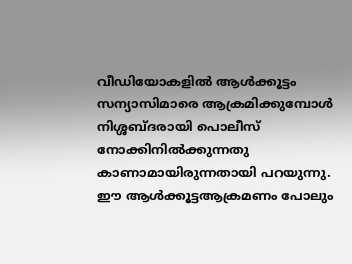വീഡിയോകളില്‍ ആള്‍ക്കൂട്ടം സന്യാസിമാരെ ആക്രമിക്കുമ്പോള്‍ നിശ്ശബ്ദരായി പൊലീസ് നോക്കിനില്‍ക്കുന്നതു കാണാമായിരുന്നതായി പറയുന്നു.  ഈ ആള്‍ക്കൂട്ടആക്രമണം പോലും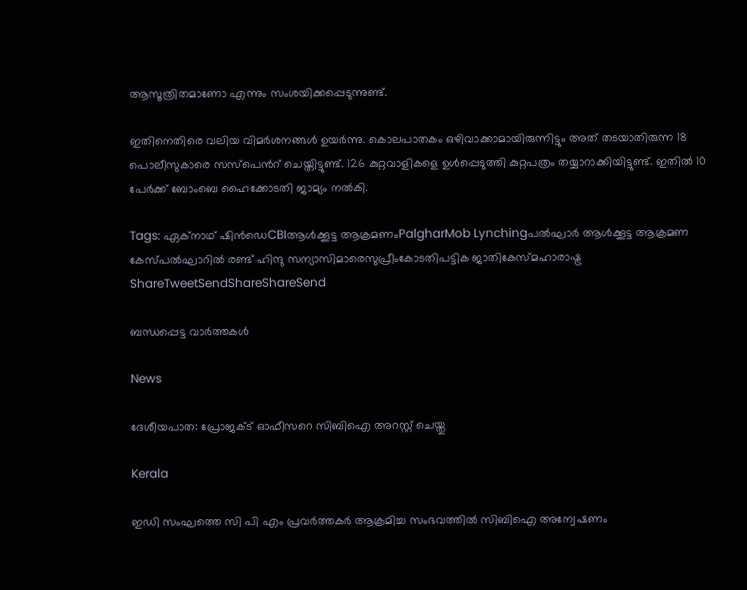ആസൂത്രിതമാണോ എന്നും സംശയിക്കപ്പെടുന്നുണ്ട്.

ഇതിനെതിരെ വലിയ വിമര്‍ശനങ്ങള്‍ ഉയര്‍ന്നു. കൊലപാതകം ഒഴിവാക്കാമായിരുന്നിട്ടും അത് തടയാതിരുന്ന 18 പൊലീസുകാരെ സസ്പെന്‍റ് ചെയ്തിട്ടുണ്ട്. 126 കുറ്റവാളികളെ ഉള്‍പ്പെടുത്തി കുറ്റപത്രം തയ്യാറാക്കിയിട്ടുണ്ട്. ഇതില്‍ 10 പേര്‍ക്ക് ബോംബെ ഹൈക്കോടതി ജാമ്യം നല്‍കി.

Tags: ഏക്നാഥ് ഷിന്‍‍ഡെCBIആള്‍ക്കൂട്ട ആക്രമണംPalgharMob Lynchingപല്‍ഘാര്‍ ആള്‍ക്കൂട്ട ആക്രമണ കേസ്പല്‍ഘാറില്‍ രണ്ട് ഹിന്ദു സന്യാസിമാരെസുപ്രീംകോടതിപട്ടിക ജാതികേസ്മഹാരാഷ്ട്ര
ShareTweetSendShareShareSend

ബന്ധപ്പെട്ട വാര്‍ത്തകള്‍

News

ദേശീയപാത: പ്രോജക്ട് ഓഫീസറെ സിബിഐ അറസ്റ്റ് ചെയ്തു

Kerala

ഇഡി സംഘത്തെ സി പി എം പ്രവര്‍ത്തകര്‍ ആക്രമിച്ച സംഭവത്തില്‍ സിബിഐ അന്വേഷണം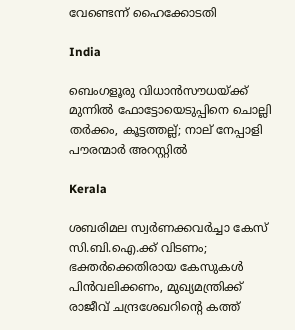വേണ്ടെന്ന് ഹൈക്കോടതി

India

ബെംഗളൂരു വിധാൻസൗധയ്‌ക്ക് മുന്നിൽ ഫോട്ടോയെടുപ്പിനെ ചൊല്ലി തര്‍ക്കം, കൂട്ടത്തല്ല്; നാല് നേപ്പാളി പൗരന്മാര്‍ അറസ്റ്റില്‍

Kerala

ശബരിമല സ്വർണക്കവർച്ചാ കേസ് സി.ബി.ഐ.ക്ക് വിടണം; ഭക്തർക്കെതിരായ കേസുകൾ പിൻവലിക്കണം, മുഖ്യമന്ത്രിക്ക് രാജീവ് ചന്ദ്രശേഖറിന്റെ കത്ത്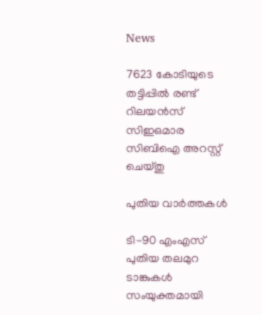News

7623 കോടിയുടെ തട്ടിപ്പിൽ രണ്ട് റിലയൻസ് സിഇഒമാര സിബിഐ അറസ്റ്റ് ചെയ്തു

പുതിയ വാര്‍ത്തകള്‍

ടി-90 എംഎസ് പുതിയ തലമുറ ടാങ്കുകൾ സംയുക്തമായി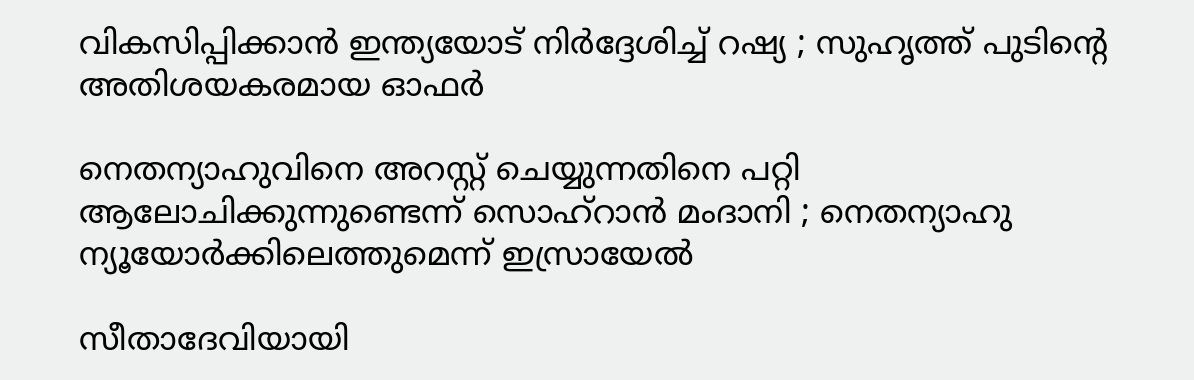വികസിപ്പിക്കാൻ ഇന്ത്യയോട് നിർദ്ദേശിച്ച് റഷ്യ ; സുഹൃത്ത് പുടിന്റെ അതിശയകരമായ ഓഫർ

നെതന്യാഹുവിനെ അറസ്റ്റ് ചെയ്യുന്നതിനെ പറ്റി ആലോചിക്കുന്നുണ്ടെന്ന് സൊഹ്‌റാൻ മംദാനി ; നെതന്യാഹു ന്യൂയോർക്കിലെത്തുമെന്ന് ഇസ്രായേൽ

സീതാദേവിയായി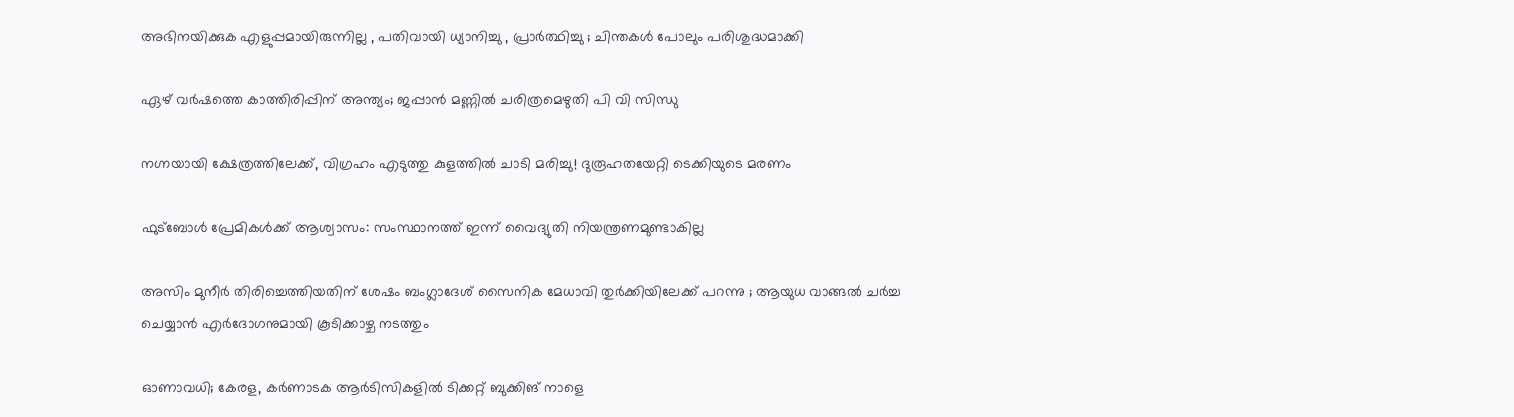അഭിനയിക്കുക എളുപ്പമായിരുന്നില്ല , പതിവായി ധ്യാനിച്ചു , പ്രാർത്ഥിച്ചു ; ചിന്തകൾ പോലും പരിശുദ്ധമാക്കി

ഏഴ് വർഷത്തെ കാത്തിരിപ്പിന് അന്ത്യം; ജപ്പാൻ മണ്ണിൽ ചരിത്രമെഴുതി പി വി സിന്ധു

നഗ്നയായി ക്ഷേത്രത്തിലേക്ക്, വിഗ്രഹം എടുത്തു കുളത്തിൽ ചാടി മരിച്ചു! ദുരൂഹതയേറ്റി ടെക്കിയുടെ മരണം

ഫുട്‌ബോള്‍ പ്രേമികള്‍ക്ക് ആശ്വാസം: സംസ്ഥാനത്ത് ഇന്ന് വൈദ്യുതി നിയന്ത്രണമുണ്ടാകില്ല

അസിം മുനീർ തിരിച്ചെത്തിയതിന് ശേഷം ബംഗ്ലാദേശ് സൈനിക മേധാവി തുർക്കിയിലേക്ക് പറന്നു ; ആയുധ വാങ്ങൽ ചർച്ച ചെയ്യാൻ എർദോഗനുമായി കൂടിക്കാഴ്ച നടത്തും

ഓണാവധി; കേരള, കർണാടക ആർടിസികളില്‍ ടിക്കറ്റ് ബുക്കിങ് നാളെ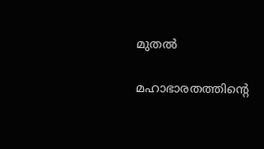മുതൽ

മഹാഭാരതത്തിന്റെ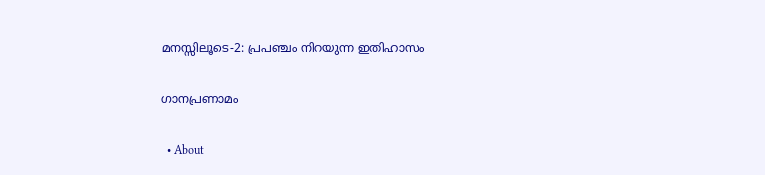മനസ്സിലൂടെ-2: പ്രപഞ്ചം നിറയുന്ന ഇതിഹാസം

ഗാനപ്രണാമം

  • About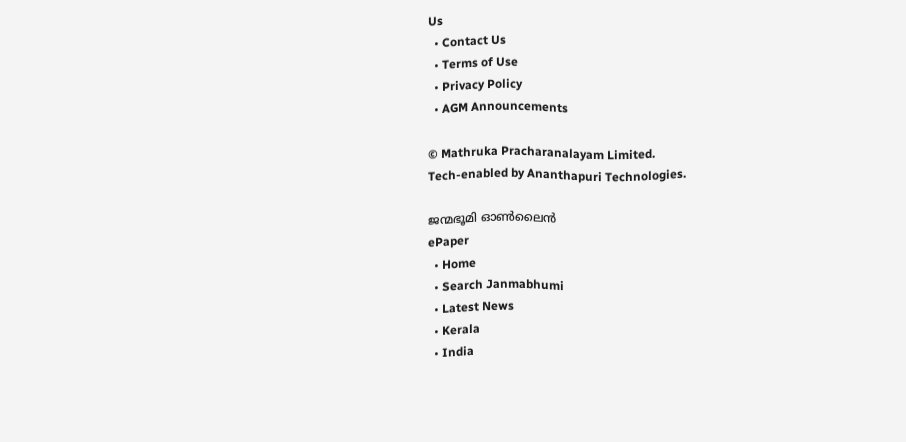Us
  • Contact Us
  • Terms of Use
  • Privacy Policy
  • AGM Announcements

© Mathruka Pracharanalayam Limited.
Tech-enabled by Ananthapuri Technologies.

ജന്മഭൂമി ഓണ്‍ലൈന്‍
ePaper
  • Home
  • Search Janmabhumi
  • Latest News
  • Kerala
  • India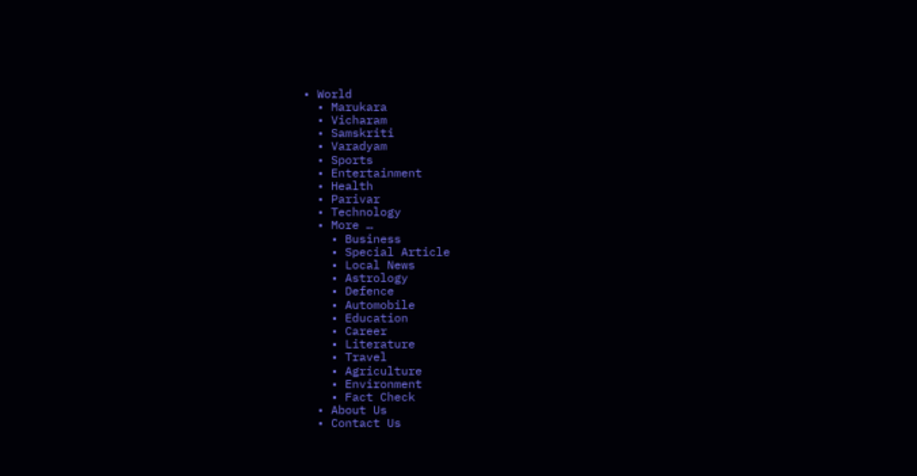• World
  • Marukara
  • Vicharam
  • Samskriti
  • Varadyam
  • Sports
  • Entertainment
  • Health
  • Parivar
  • Technology
  • More …
    • Business
    • Special Article
    • Local News
    • Astrology
    • Defence
    • Automobile
    • Education
    • Career
    • Literature
    • Travel
    • Agriculture
    • Environment
    • Fact Check
  • About Us
  • Contact Us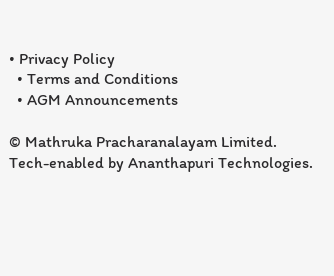• Privacy Policy
  • Terms and Conditions
  • AGM Announcements

© Mathruka Pracharanalayam Limited.
Tech-enabled by Ananthapuri Technologies.